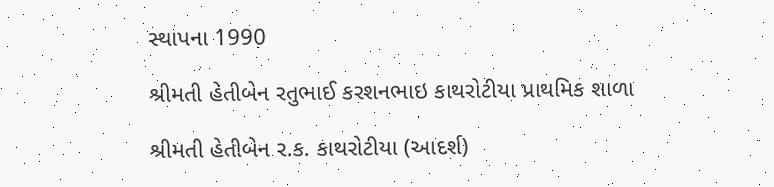સ્થાપના 1990

શ્રીમતી હેતીબેન રતુભાઈ કરશનભાઇ કાથરોટીયા પ્રાથમિક શાળા

શ્રીમતી હેતીબેન ર.ક. કાથરોટીયા (આદર્શ)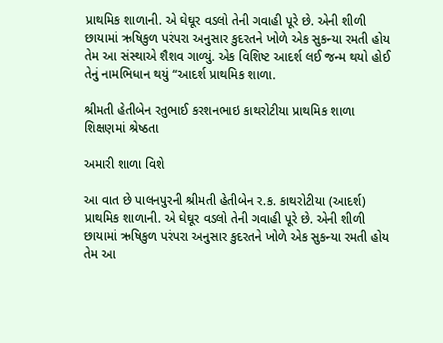પ્રાથમિક શાળાની. એ ઘેઘૂર વડલો તેની ગવાહી પૂરે છે. એની શીળી છાયામાં ઋષિકુળ પરંપરા અનુસાર કુદરતને ખોળે એક સુકન્યા રમતી હોય તેમ આ સંસ્થાએ શૈશવ ગાળ્યું. એક વિશિષ્ટ આદર્શ લઈ જન્મ થયો હોઈ તેનું નામભિધાન થયું “આદર્શ પ્રાથમિક શાળા.

શ્રીમતી હેતીબેન રતુભાઈ કરશનભાઇ કાથરોટીયા પ્રાથમિક શાળા
શિક્ષણમાં શ્રેષ્ઠતા

અમારી શાળા વિશે

આ વાત છે પાલનપુરની શ્રીમતી હેતીબેન ર.ક. કાથરોટીયા (આદર્શ) પ્રાથમિક શાળાની. એ ઘેઘૂર વડલો તેની ગવાહી પૂરે છે. એની શીળી છાયામાં ઋષિકુળ પરંપરા અનુસાર કુદરતને ખોળે એક સુકન્યા રમતી હોય તેમ આ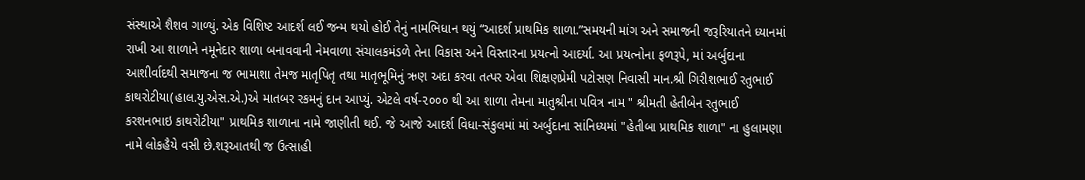સંસ્થાએ શૈશવ ગાળ્યું. એક વિશિષ્ટ આદર્શ લઈ જન્મ થયો હોઈ તેનું નામભિધાન થયું “આદર્શ પ્રાથમિક શાળા.”સમયની માંગ અને સમાજની જરૂરિયાતને ધ્યાનમાં રાખી આ શાળાને નમૂનેદાર શાળા બનાવવાની નેમવાળા સંચાલકમંડળે તેના વિકાસ અને વિસ્તારના પ્રયત્નો આદર્યા. આ પ્રયત્નોના ફળરૂપે, માં અર્બુદાના આશીર્વાદથી સમાજના જ ભામાશા તેમજ માતૃપિતૃ તથા માતૃભૂમિનું ઋણ અદા કરવા તત્પર એવા શિક્ષણપ્રેમી પટોસણ નિવાસી માન.શ્રી ગિરીશભાઈ રતુભાઈ કાથરોટીયા(હાલ.યુ.એસ.એ.)એ માતબર રકમનું દાન આપ્યું. એટલે વર્ષ-૨૦૦૦ થી આ શાળા તેમના માતુશ્રીના પવિત્ર નામ " શ્રીમતી હેતીબેન રતુભાઈ કરશનભાઇ કાથરોટીયા" પ્રાથમિક શાળાના નામે જાણીતી થઈ. જે આજે આદર્શ વિધા-સંકુલમાં માં અર્બુદાના સાંનિધ્યમાં "હેતીબા પ્રાથમિક શાળા" ના હુલામણા નામે લોકહૈયે વસી છે.શરૂઆતથી જ ઉત્સાહી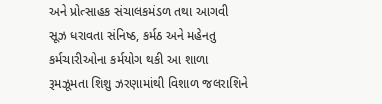અને પ્રોત્સાહક સંચાલકમંડળ તથા આગવી સૂઝ ધરાવતા સંનિષ્ઠ, કર્મઠ અને મહેનતુ કર્મચારીઓના કર્મયોગ થકી આ શાળા રૂમઝૂમતા શિશુ ઝરણામાંથી વિશાળ જલરાશિને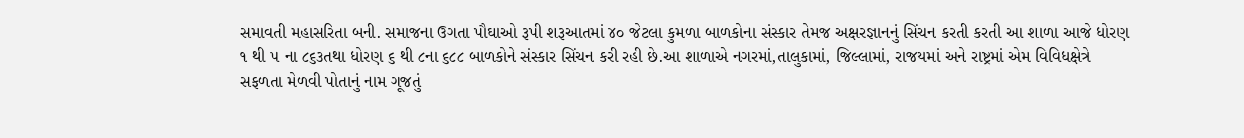સમાવતી મહાસરિતા બની. સમાજના ઉગતા પૌઘાઓ રૂપી શરૂઆતમાં ૪૦ જેટલા કુમળા બાળકોના સંસ્કાર તેમજ અક્ષરજ્ઞાનનું સિંચન કરતી કરતી આ શાળા આજે ધોરણ ૧ થી ૫ ના ૮૬૩તથા ધોરણ ૬ થી ૮ના ૬૮૮ બાળકોને સંસ્કાર સિંચન કરી રહી છે.આ શાળાએ નગરમાં,તાલુકામાં, જિલ્લામાં, રાજયમાં અને રાષ્ટ્રમાં એમ વિવિધક્ષેત્રે સફળતા મેળવી પોતાનું નામ ગૂજતું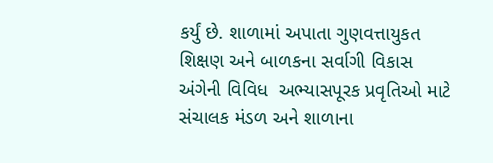કર્યું છે. શાળામાં અપાતા ગુણવત્તાયુકત શિક્ષણ અને બાળકના સર્વાગી વિકાસ અંગેની વિવિધ  અભ્યાસપૂરક પ્રવૃતિઓ માટે સંચાલક મંડળ અને શાળાના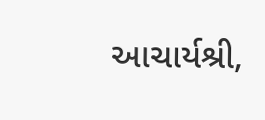આચાર્યશ્રી,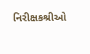નિરીક્ષકશ્રીઓ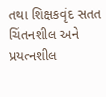તથા શિક્ષકવૃંદ સતત ચિંતનશીલ અને પ્રયત્નશીલ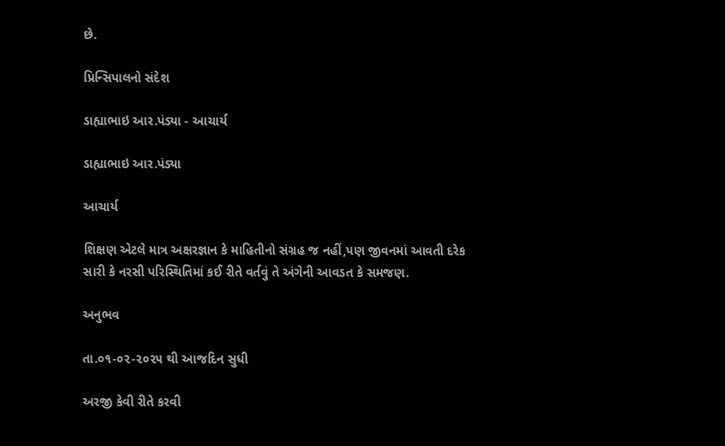છે.

પ્રિન્સિપાલનો સંદેશ

ડાહ્યાભાઇ આર.પંડ્યા - આચાર્ય

ડાહ્યાભાઇ આર.પંડ્યા

આચાર્ય

શિક્ષણ એટલે માત્ર અક્ષરજ્ઞાન કે માહિતીનો સંગ્રહ જ નહીં,પણ જીવનમાં આવતી દરેક સારી કે નરસી પરિસ્થિતિમાં કઈ રીતે વર્તવું તે અંગેની આવડત કે સમજણ.

અનુભવ

તા.૦૧-૦૨-૨૦૨૫ થી આજદિન સુધી

અરજી કેવી રીતે કરવી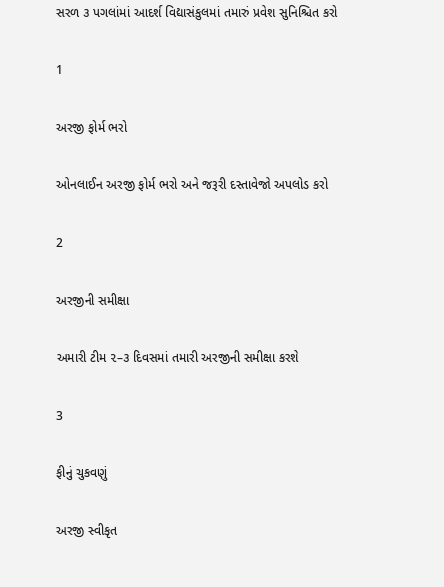સરળ ૩ પગલાંમાં આદર્શ વિદ્યાસંકુલમાં તમારું પ્રવેશ સુનિશ્ચિત કરો

1

અરજી ફોર્મ ભરો

ઓનલાઈન અરજી ફોર્મ ભરો અને જરૂરી દસ્તાવેજો અપલોડ કરો

2

અરજીની સમીક્ષા

અમારી ટીમ ૨–૩ દિવસમાં તમારી અરજીની સમીક્ષા કરશે

3

ફીનું ચુકવણું

અરજી સ્વીકૃત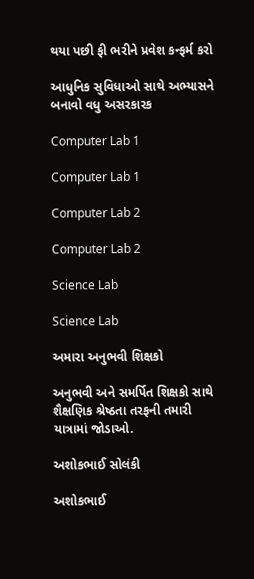થયા પછી ફી ભરીને પ્રવેશ કન્ફર્મ કરો

આધુનિક સુવિધાઓ સાથે અભ્યાસને બનાવો વધુ અસરકારક

Computer Lab 1

Computer Lab 1

Computer Lab 2

Computer Lab 2

Science Lab

Science Lab

અમારા અનુભવી શિક્ષકો

અનુભવી અને સમર્પિત શિક્ષકો સાથે શૈક્ષણિક શ્રેષ્ઠતા તરફની તમારી યાત્રામાં જોડાઓ.

અશોકભાઈ સોલંકી

અશોકભાઈ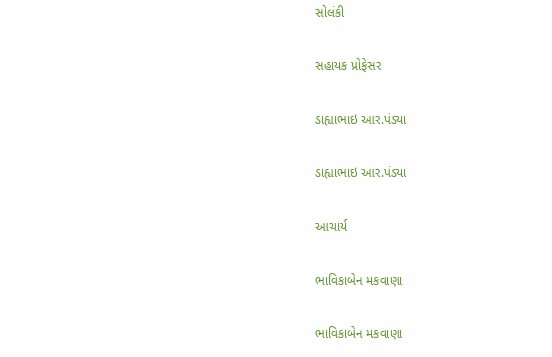સોલંકી

સહાયક પ્રોફેસર

ડાહ્યાભાઇ આર.પંડ્યા

ડાહ્યાભાઇ આર.પંડ્યા

આચાર્ય

ભાવિકાબેન મકવાણા

ભાવિકાબેન મકવાણા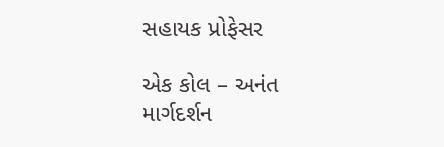સહાયક પ્રોફેસર

એક કોલ – અનંત માર્ગદર્શન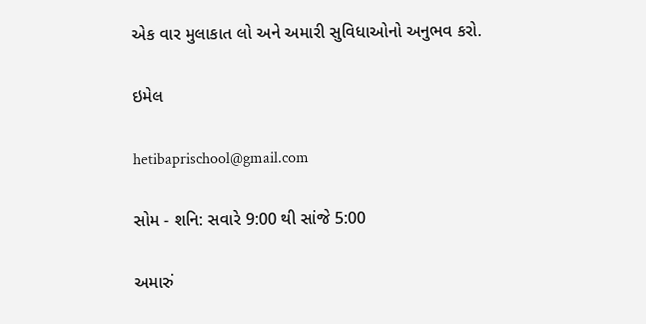એક વાર મુલાકાત લો અને અમારી સુવિધાઓનો અનુભવ કરો.

ઇમેલ

hetibaprischool@gmail.com

સોમ - શનિ: સવારે 9:00 થી સાંજે 5:00

અમારું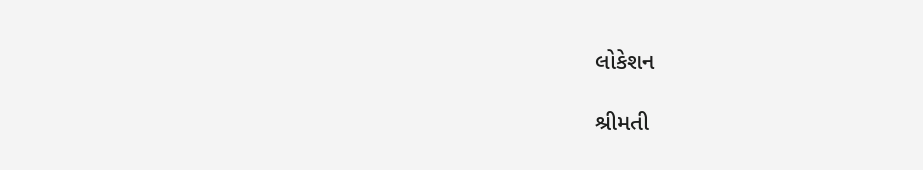લોકેશન

શ્રીમતી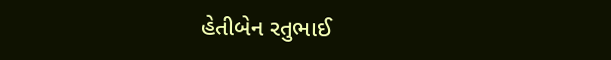હેતીબેન રતુભાઈ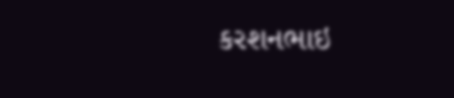કરશનભાઇ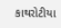કાથરોટીયા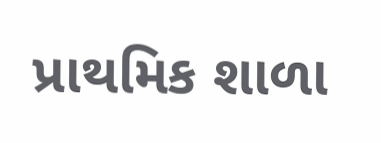પ્રાથમિક શાળા